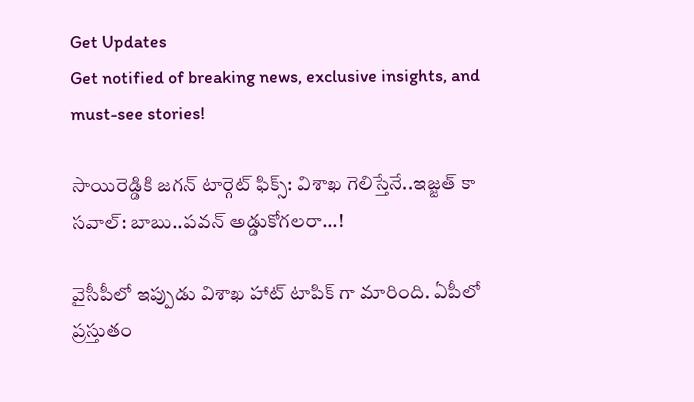Get Updates
Get notified of breaking news, exclusive insights, and must-see stories!

సాయిరెడ్డికి జగన్ టార్గెట్ ఫిక్స్: విశాఖ గెలిస్తేనే..ఇజ్జత్ కా సవాల్: బాబు..పవన్ అడ్డుకోగలరా...!

వైసీపీలో ఇప్పుడు విశాఖ హాట్ టాపిక్ గా మారింది. ఏపీలో ప్రస్తుతం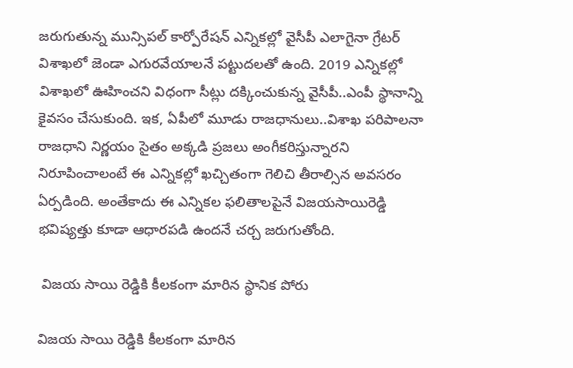జరుగుతున్న మున్సిపల్ కార్పోరేషన్ ఎన్నికల్లో వైసీపీ ఎలాగైనా గ్రేటర్ విశాఖలో జెండా ఎగురవేయాలనే పట్టుదలతో ఉంది. 2019 ఎన్నికల్లో విశాఖలో ఊహించని విధంగా సీట్లు దక్కించుకున్న వైసీపీ..ఎంపీ స్థానాన్ని కైవసం చేసుకుంది. ఇక, ఏపీలో మూడు రాజధానులు..విశాఖ పరిపాలనా రాజధాని నిర్ణయం సైతం అక్కడి ప్రజలు అంగీకరిస్తున్నారని నిరూపించాలంటే ఈ ఎన్నికల్లో ఖచ్చితంగా గెలిచి తీరాల్సిన అవసరం ఏర్పడింది. అంతేకాదు ఈ ఎన్నికల ఫలితాలపైనే విజయసాయిరెడ్డి భవిష్యత్తు కూడా ఆధారపడి ఉందనే చర్చ జరుగుతోంది.

 విజయ సాయి రెడ్డికి కీలకంగా మారిన స్థానిక పోరు

విజయ సాయి రెడ్డికి కీలకంగా మారిన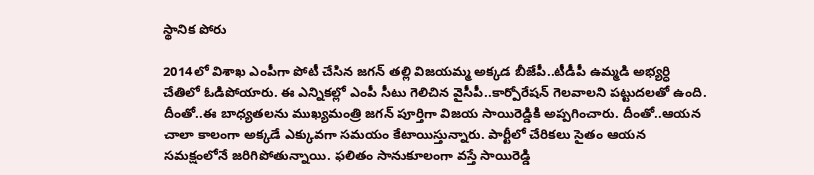స్థానిక పోరు

2014లో విశాఖ ఎంపీగా పోటీ చేసిన జగన్ తల్లి విజయమ్మ అక్కడ బీజేపీ..టీడీపీ ఉమ్మడి అభ్యర్ధి చేతిలో ఓడిపోయారు. ఈ ఎన్నికల్లో ఎంపీ సీటు గెలిచిన వైసీపీ..కార్పోరేషన్ గెలవాలని పట్టుదలతో ఉంది. దీంతో..ఈ బాధ్యతలను ముఖ్యమంత్రి జగన్ పూర్తిగా విజయ సాయిరెడ్డికి అప్పగించారు. దీంతో..ఆయన చాలా కాలంగా అక్కడే ఎక్కువగా సమయం కేటాయిస్తున్నారు. పార్టీలో చేరికలు సైతం ఆయన సమక్షంలోనే జరిగిపోతున్నాయి. ఫలితం సానుకూలంగా వస్తే సాయిరెడ్డి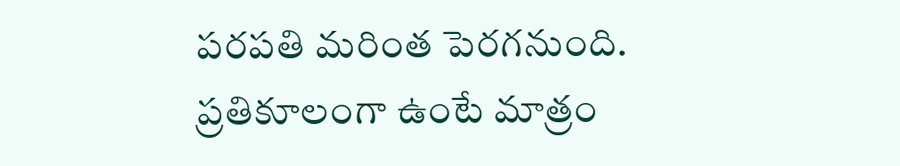పరపతి మరింత పెరగనుంది. ప్రతికూలంగా ఉంటే మాత్రం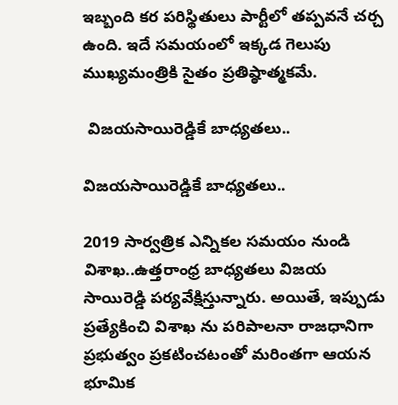ఇబ్బంది కర పరిస్థితులు పార్టీలో తప్పవనే చర్చ ఉంది. ఇదే సమయంలో ఇక్కడ గెలుపు ముఖ్యమంత్రికి సైతం ప్రతిష్ఠాత్మకమే.

 విజయసాయిరెడ్డికే బాధ్యతలు..

విజయసాయిరెడ్డికే బాధ్యతలు..

2019 సార్వత్రిక ఎన్నికల సమయం నుండి విశాఖ..ఉత్తరాంధ్ర బాధ్యతలు విజయ సాయిరెడ్డి పర్యవేక్షిస్తున్నారు. అయితే, ఇప్పుడు ప్రత్యేకించి విశాఖ ను పరిపాలనా రాజధానిగా ప్రభుత్వం ప్రకటించటంతో మరింతగా ఆయన భూమిక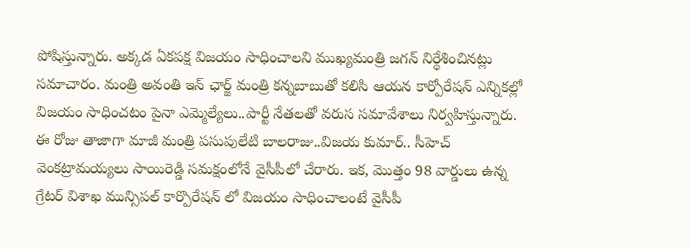పోషిస్తున్నారు. అక్కడ ఏకపక్ష విజయం సాధించాలని ముఖ్యమంత్రి జగన్ నిర్ధేశించినట్లు సమాచారం. మంత్రి అవంతి ఇన్ ఛార్జ్ మంత్రి కన్నబాబుతో కలిసి ఆయన కార్పోరేషన్ ఎన్నికల్లో విజయం సాధించటం పైనా ఎమ్మెల్యేలు..పార్టీ నేతలతో వరుస సమావేశాలు నిర్వహిస్తున్నారు. ఈ రోజు తాజాగా మాజీ మంత్రి పసుపులేటి బాలరాజు..విజయ కుమార్.. సీహెచ్ వెంకట్రామయ్యలు సాయిరెడ్డి సమక్షంలోనే వైసీపీలో చేరారు. ఇక, మొత్తం 98 వార్డులు ఉన్న గ్రేటర్ విశాఖ మున్సిపల్‌ కార్పొరేషన్ లో విజయం సాధించాలంటే వైసీపీ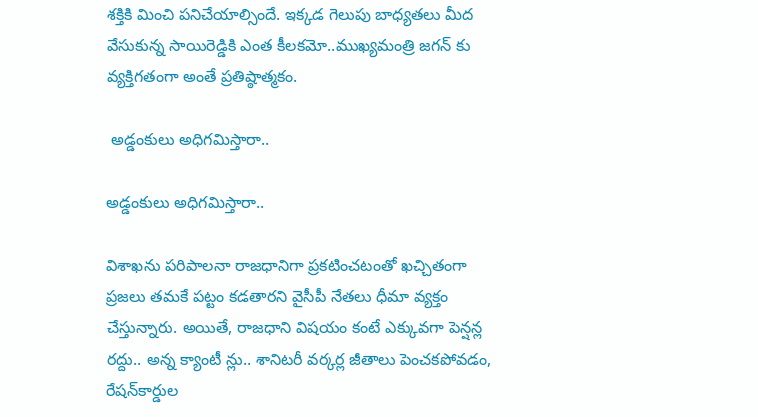శక్తికి మించి పనిచేయాల్సిందే. ఇక్కడ గెలుపు బాధ్యతలు మీద వేసుకున్న సాయిరెడ్డికి ఎంత కీలకమో..ముఖ్యమంత్రి జగన్ కు వ్యక్తిగతంగా అంతే ప్రతిష్ఠాత్మకం.

 అడ్డంకులు అధిగమిస్తారా..

అడ్డంకులు అధిగమిస్తారా..

విశాఖను పరిపాలనా రాజధానిగా ప్రకటించటంతో ఖచ్చితంగా ప్రజలు తమకే పట్టం కడతారని వైసీపీ నేతలు ధీమా వ్యక్తం చేస్తున్నారు. అయితే, రాజధాని విషయం కంటే ఎక్కువగా పెన్షన్ల రద్దు.. అన్న క్యాంటీ న్లు.. శానిటరీ వర్కర్ల జీతాలు పెంచకపోవడం, రేషన్‌కార్డుల‌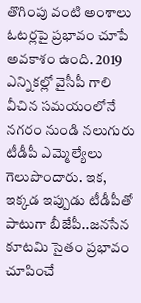తొగింపు వంటి అంశాలు ఓటర్లపై ప్రభావం చూపే అవకాశం ఉంది. 2019 ఎన్నికల్లో వైసీపీ గాలి వీచిన సమయంలోనే నగరం నుండి నలుగురు టీడీపీ ఎమ్మెల్యేలు గెలుపొందారు. ఇక, ఇక్కడ ఇప్పుడు టీడీపీతో పాటుగా బీజేపీ..జనసేన కూటమి సైతం ప్రభావం చూపించే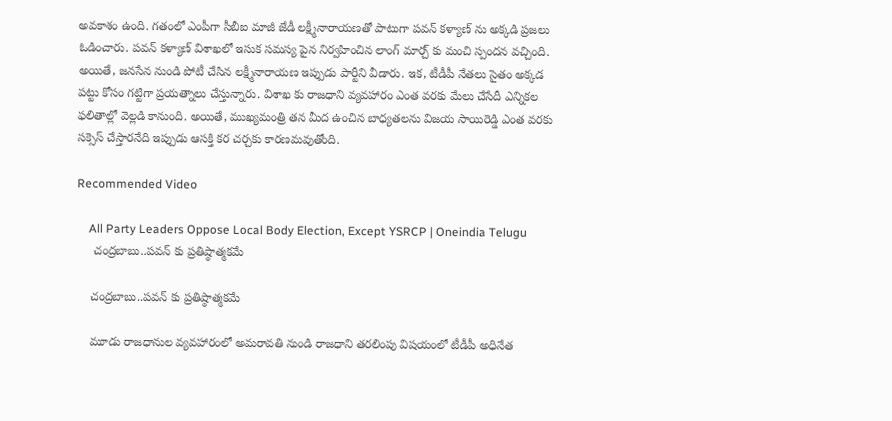అవకాశం ఉంది. గతంలో ఎంపీగా సీబీఐ మాజీ జేడీ లక్ష్మీనారాయణతో పాటుగా పవన్ కళ్యాణ్ ను అక్కడి ప్రజలు ఓడించారు. పవన్ కళ్యాణ్ విశాఖలో ఇసుక సమస్య పైన నిర్వహించిన లాంగ్ మార్చ్ కు మంచి స్పందన వచ్చింది. అయితే, జనసేన నుండి పోటీ చేసిన లక్ష్మీనారాయణ ఇప్పుడు పార్టీని వీడారు. ఇక, టీడీపీ నేతలు సైతం అక్కడ పట్టు కోసం గట్టిగా ప్రయత్నాలు చేస్తున్నారు. విశాఖ కు రాజధాని వ్యవహారం ఎంత వరకు మేలు చేసేదీ ఎన్నికల ఫలితాల్లో వెల్లడి కానుంది. అయితే, ముఖ్యమంత్రి తన మీద ఉంచిన బాధ్యతలను విజయ సాయిరెడ్డి ఎంత వరకు సక్సెస్ చేస్తారనేది ఇప్పుడు ఆసక్తి కర చర్చకు కారణమవుతోంది.

Recommended Video

    All Party Leaders Oppose Local Body Election, Except YSRCP | Oneindia Telugu
     చంద్రబాబు..పవన్ కు ప్రతిష్ఠాత్మకమే

    చంద్రబాబు..పవన్ కు ప్రతిష్ఠాత్మకమే

    మూడు రాజధానుల వ్యవహారంలో అమరావతి నుండి రాజధాని తరలింపు విషయంలో టీడీపీ అధినేత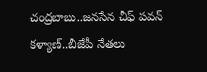చంద్రబాబు..జనసేన చీఫ్ పవన్ కళ్యాణ్..బీజేపీ నేతలు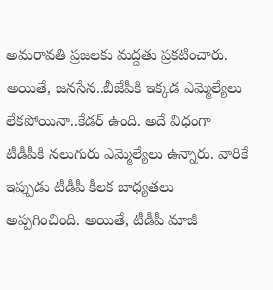అమరావతి ప్రజలకు మద్దతు ప్రకటించారు. అయితే, జనసేన..బీజేపీకి ఇక్కడ ఎమ్మెల్యేలు లేకపోయినా..కేడర్ ఉంది. అదే విధంగా టీడీపీకి నలుగురు ఎమ్మెల్యేలు ఉన్నారు. వారికే ఇప్పుడు టీడీపీ కీలక బాధ్యతలు అప్పగించింది. అయితే, టీడీపీ మాజీ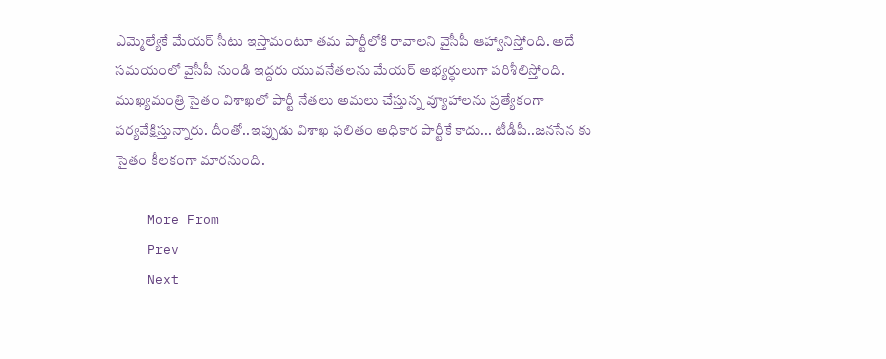ఎమ్మెల్యేకే మేయర్ సీటు ఇస్తామంటూ తమ పార్టీలోకి రావాలని వైసీపీ ఆహ్వానిస్తోంది. అదే సమయంలో వైసీపీ నుండి ఇద్దరు యువనేతలను మేయర్ అభ్యర్ధులుగా పరిశీలిస్తోంది. ముఖ్యమంత్రి సైతం విశాఖలో పార్టీ నేతలు అమలు చేస్తున్న వ్యూహాలను ప్రత్యేకంగా పర్యవేక్షిస్తున్నారు. దీంతో..ఇప్పుడు విశాఖ ఫలితం అధికార పార్టీకే కాదు... టీడీపీ..జనసేన కు సైతం కీలకంగా మారనుంది.

    More From
    Prev
    Next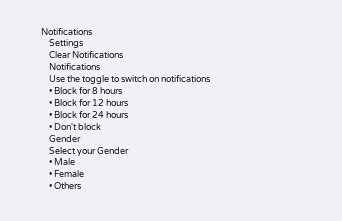Notifications
    Settings
    Clear Notifications
    Notifications
    Use the toggle to switch on notifications
    • Block for 8 hours
    • Block for 12 hours
    • Block for 24 hours
    • Don't block
    Gender
    Select your Gender
    • Male
    • Female
    • Others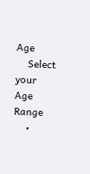Age
    Select your Age Range
    •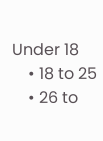Under 18
    • 18 to 25
    • 26 to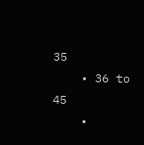35
    • 36 to 45
    •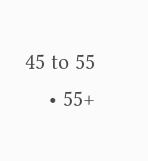45 to 55
    • 55+